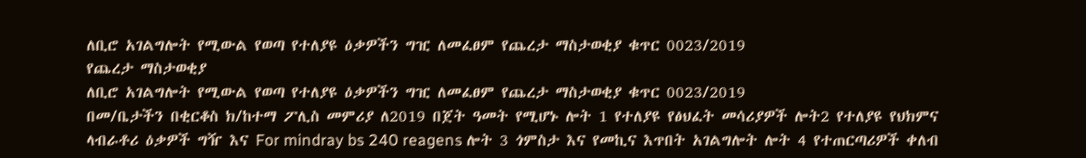ለቢሮ አገልግሎት የሚውል የወጣ የተለያዩ ዕቃዎችን ግዢ ለመፈፀም የጨረታ ማስታወቂያ ቁጥር 0023/2019
የጨረታ ማስታወቂያ
ለቢሮ አገልግሎት የሚውል የወጣ የተለያዩ ዕቃዎችን ግዢ ለመፈፀም የጨረታ ማስታወቂያ ቁጥር 0023/2019
በመ/ቤታችን በቂርቆስ ክ/ከተማ ፖሊስ መምሪያ ለ2019 በጀት ዓመት የሚሆኑ ሎት 1 የተለያዩ የፅህፈት መሳሪያዎች ሎት2 የተለያዩ የህክምና ላብራቶሪ ዕቃዎች ግዥ እና For mindray bs 240 reagens ሎት 3 ጎምስታ እና የመኪና እጥበት አገልግሎት ሎት 4 የተጠርጣሪዎች ቀለብ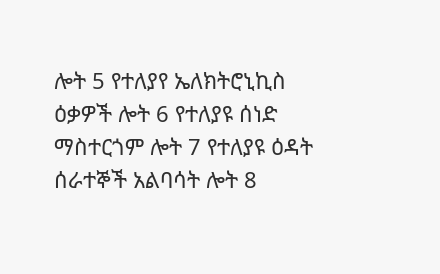ሎት 5 የተለያየ ኤለክትሮኒኪስ ዕቃዎች ሎት 6 የተለያዩ ሰነድ ማስተርጎም ሎት 7 የተለያዩ ዕዳት ሰራተኞች አልባሳት ሎት 8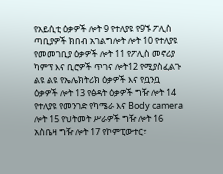የአይሲቲ ዕቃዎች ሎት 9 የተለያዩ የ9ኙ ፖሊስ ጣቢያዎች ክበብ አገልግሎት ሎት 10 የተለያዩ የመመገቢያ ዕቃዎች ሎት 11 የፖሊስ መኖሪያ ካምፕ እና ቢሮዎች ጥገና ሎት12 የሚያስፈልጉ ልዩ ልዩ የኤሌክትሪክ ዕቃዎች እና የቧንቧ ዕቃዎች ሎት 13 የፅዳት ዕቃዎች ግዥ ሎት 14 የተለያዩ የመንገድ የካሜራ እና Body camera ሎት 15 የህትመት ሥራዎች ግዥ ሎት 16 አስቤዛ ግዥ ሎት 17 የኮምፒውተር፣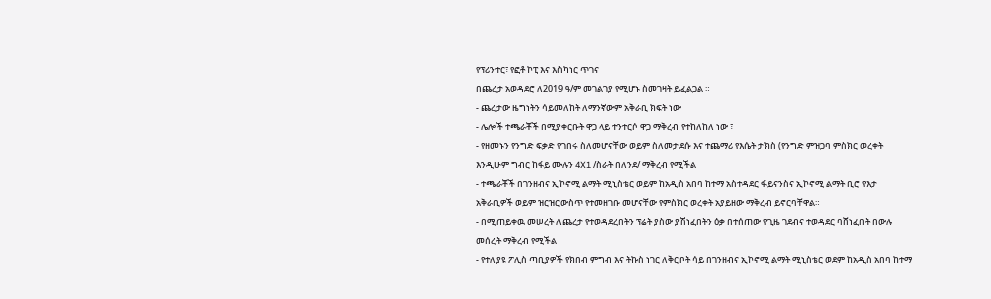የፕሪንተር፣ የፎቶ ኮፒ እና እስካነር ጥገና
በጨረታ አወዳደሮ ለ2019 ዓ/ም መገልገያ የሚሆኑ ስመገዛት ይፈልጋል ።
- ጨረታው ዜግነትን ሳይመለከት ለማንኛውም አቅራቢ ክፍት ነው
- ሌሎች ተጫራቾች በሚያቀርቡት ዋጋ ላይ ተንተርሶ ዋጋ ማቅረብ የተከለከለ ነው ፣
- የዘመኑን የንግድ ፍቃድ የገበሩ ስለመሆናቸው ወይም ስለመታደሱ እና ተጨማሪ የእሴት ታክስ (የንግድ ምዝጋባ ምስክር ወረቀት እንዲሁም ግብር ከፋይ ሙሉን 4X1 /ስራት በለንደ/ ማቅረብ የሚችል
- ተጫራቾች በገንዘብና ኢኮኖሚ ልማት ሚኒስቴር ወይም ከአዲስ አበባ ከተማ አስተዳደር ፋይናንስና ኢኮኖሚ ልማት ቢሮ የእታ አቅራቢዎች ወይም ዝርዝርውስጥ የተመዘገቡ መሆናቸው የምስክር ወረቀት አያይዘው ማቅረብ ይኖርባቸዋል።
- በሚጠይቀዉ መሠረት ለጨረታ የተወዳደረበትን ፕሬት ያስው ያሽነፈበትን ዕቃ በተሰጠው የጊዜ ገደብና ተወዳደር ባሸነፈበት በውሉ መሰረት ማቅረብ የሚችል
- የተለያዩ ፖሊስ ጣቢያዎች የክበብ ምግብ እና ትኩስ ነገር ለቅርቦት ሳይ በገንዘብና ኢኮኖሚ ልማት ሚኒስቴር ወደም ከአዲስ አበባ ከተማ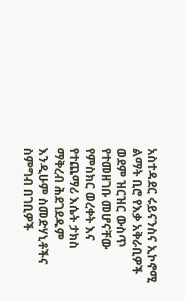አስተዳደር ሩይናንስና ኢኮኖሚ ልማት ቢሮ የእቃ አቅራቢዎች ወደም ዝርዝር ውስጥ የተመዘገቡ መሆናቸው የምስክር ወረቀት እና የተጨማሪ እሴት ታክስ ማቅረብ ሕደገደዱም እንዲሁም ስመድሃኒቶችና ስምግብ በገቢዎች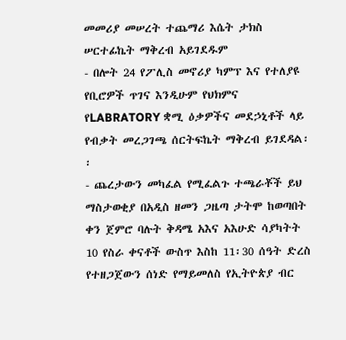መመሪያ መሠረት ተጨማሪ እሴት ታክስ ሠርተፊኬት ማቅረብ አይገደዱም
- በሎት 24 የፖሊስ መኖሪያ ካምፕ እና የተለያዩ የቢሮዎች ጥገና እንዲሁም የህክምና የLABRATORY ቋሚ ዕቃዎችና መደኃኒቶች ላይ የብቃት መረጋገጫ ሰርትፍኬት ማቅረብ ይገደዳል፡፡
- ጨረታውን መካፈል የሚፈልጉ ተጫራቾች ይህ ማስታወቂያ በአዲስ ዘመን ጋዜጣ ታትሞ ከወጣበት ቀን ጀምሮ ባሉት ቅዳሜ አእና አእሁድ ሳያካትት 10 የስራ ቀናቶች ውስጥ እስከ 11፡30 ሰዓት ድረስ የተዘጋጀውን ሰነድ የማይመለስ የኢትዮጵያ ብር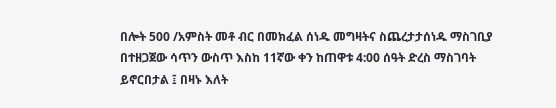በሎት 500 /አምስት መቶ ብር በመክፈል ሰነዱ መግዛትና ስጨረታታሰነዱ ማስገቢያ በተዘጋጀው ሳጥን ውስጥ እስከ 11ኛው ቀን ከጠዋቱ 4:00 ሰዓት ድረስ ማስገባት ይኖርበታል ፤ በዛኑ እለት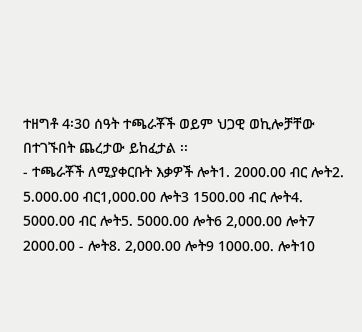ተዘግቶ 4፡30 ሰዓት ተጫራቾች ወይም ህጋዊ ወኪሎቻቸው በተገኙበት ጨረታው ይከፈታል ፡፡
- ተጫራቾች ለሚያቀርቡት እቃዎች ሎት1. 2000.00 ብር ሎት2. 5.000.00 ብር1,000.00 ሎት3 1500.00 ብር ሎት4. 5000.00 ብር ሎት5. 5000.00 ሎት6 2,000.00 ሎት7 2000.00 - ሎት8. 2,000.00 ሎት9 1000.00. ሎት10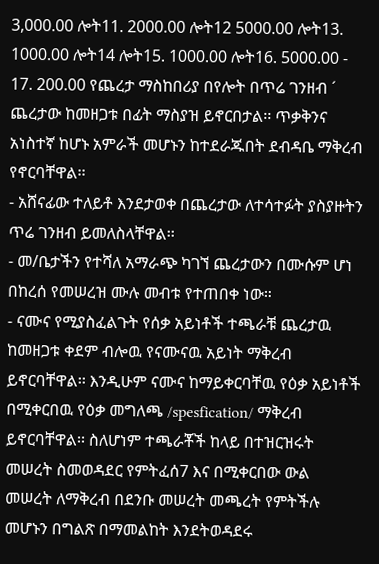3,000.00 ሎት11. 2000.00 ሎት12 5000.00 ሎት13. 1000.00 ሎት14 ሎት15. 1000.00 ሎት16. 5000.00 - 17. 200.00 የጨረታ ማስከበሪያ በየሎት በጥሬ ገንዘብ ´ ጨረታው ከመዘጋቱ በፊት ማስያዝ ይኖርበታል፡፡ ጥቃቅንና አነስተኛ ከሆኑ አምራች መሆኑን ከተደራጁበት ደብዳቤ ማቅረብ የኖርባቸዋል፡፡
- አሸናፊው ተለይቶ እንደታወቀ በጨረታው ለተሳተፉት ያስያዙትን ጥሬ ገንዘብ ይመለስላቸዋል፡፡
- መ/ቤታችን የተሻለ አማራጭ ካገኘ ጨረታውን በሙሱም ሆነ በከረሰ የመሠረዝ ሙሉ መብቱ የተጠበቀ ነው።
- ናሙና የሚያስፈልጉት የሰቃ አይነቶች ተጫራቹ ጨረታዉ ከመዘጋቱ ቀደም ብሎዉ የናሙናዉ አይነት ማቅረብ ይኖርባቸዋል፡፡ እንዲሁም ናሙና ከማይቀርባቸዉ የዕቃ አይነቶች በሚቀርበዉ የዕቃ መግለጫ /spesfication/ ማቅረብ ይኖርባቸዋል፡፡ ስለሆነም ተጫራቾች ከላይ በተዝርዝሩት መሠረት ስመወዳደር የምትፈሰ7 እና በሚቀርበው ውል መሠረት ለማቅረብ በደንቡ መሠረት መጫረት የምትችሉ መሆኑን በግልጽ በማመልከት እንደትወዳደሩ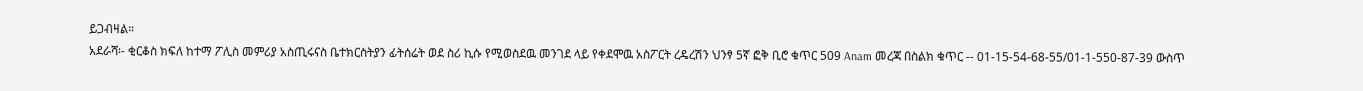ይጋብዛል።
አደራሻ፡- ቂርቆስ ክፍለ ከተማ ፖሊስ መምሪያ አስጢሩናስ ቤተክርስትያን ፊትሰሬት ወደ ስሪ ኪሱ የሚወስደዉ መንገደ ላይ የቀደሞዉ አስፖርት ረዴረሽን ህንፃ 5ኛ ፎቅ ቢሮ ቁጥር 509 Anam መረጃ በስልክ ቁጥር -- 01-15-54-68-55/01-1-550-87-39 ውስጥ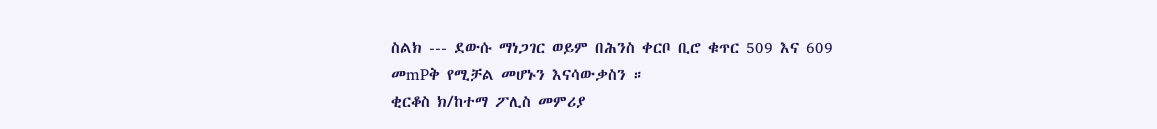ስልክ --- ደውሱ ማነጋገር ወይም በሕንስ ቀርቦ ቢሮ ቁጥር 509 እና 609 መmPቅ የሚቻል መሆኑን እናሳውቃስን ።
ቂርቆስ ክ/ከተማ ፖሊስ መምሪያ